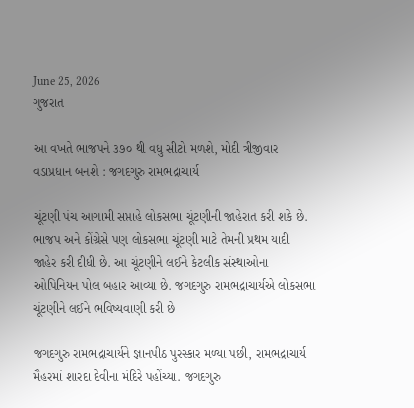June 25, 2026
ગુજરાત

આ વખતે ભાજપને ૩૭૦ થી વધુ સીટો મળશે, મોદી ત્રીજીવાર વડાપ્રધાન બનશે : જગદગુરુ રામભદ્રાચાર્ય

ચૂંટણી પંચ આગામી સપ્તાહે લોકસભા ચૂંટણીની જાહેરાત કરી શકે છે. ભાજપ અને કોંગ્રેસે પણ લોકસભા ચૂંટણી માટે તેમની પ્રથમ યાદી જાહેર કરી દીધી છે. આ ચૂંટણીને લઈને કેટલીક સંસ્થાઓના ઓપિનિયન પોલ બહાર આવ્યા છે. જગદગુરુ રામભદ્રાચાર્યએ લોકસભા ચૂંટણીને લઈને ભવિષ્યવાણી કરી છે

જગદગુરુ રામભદ્રાચાર્યને જ્ઞાનપીઠ પુરસ્કાર મળ્યા પછી, રામભદ્રાચાર્ય મૈહરમાં શારદા દેવીના મંદિરે પહોંચ્યા. જગદગુરુ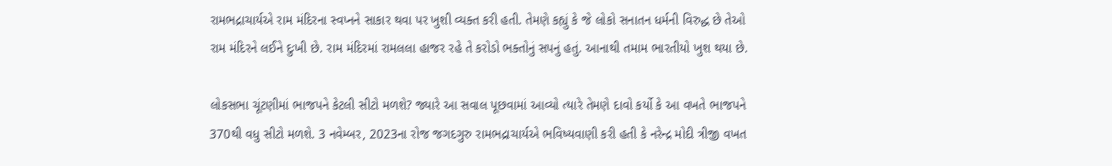રામભદ્રાચાર્યએ રામ મંદિરના સ્વપ્નને સાકાર થવા પર ખુશી વ્યક્ત કરી હતી. તેમણે કહ્યું કે જે લોકો સનાતન ધર્મની વિરુદ્ધ છે તેઓ રામ મંદિરને લઈને દુઃખી છે. રામ મંદિરમાં રામલલા હાજર રહે તે કરોડો ભક્તોનું સપનું હતું. આનાથી તમામ ભારતીયો ખુશ થયા છે.

લોકસભા ચૂંટણીમાં ભાજપને કેટલી સીટો મળશે? જ્યારે આ સવાલ પૂછવામાં આવ્યો ત્યારે તેમણે દાવો કર્યો કે આ વખતે ભાજપને 370થી વધુ સીટો મળશે. 3 નવેમ્બર, 2023ના રોજ જગદગુરુ રામભદ્રાચાર્યએ ભવિષ્યવાણી કરી હતી કે નરેન્દ્ર મોદી ત્રીજી વખત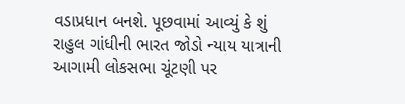વડાપ્રધાન બનશે. પૂછવામાં આવ્યું કે શું રાહુલ ગાંધીની ભારત જોડો ન્યાય યાત્રાની આગામી લોકસભા ચૂંટણી પર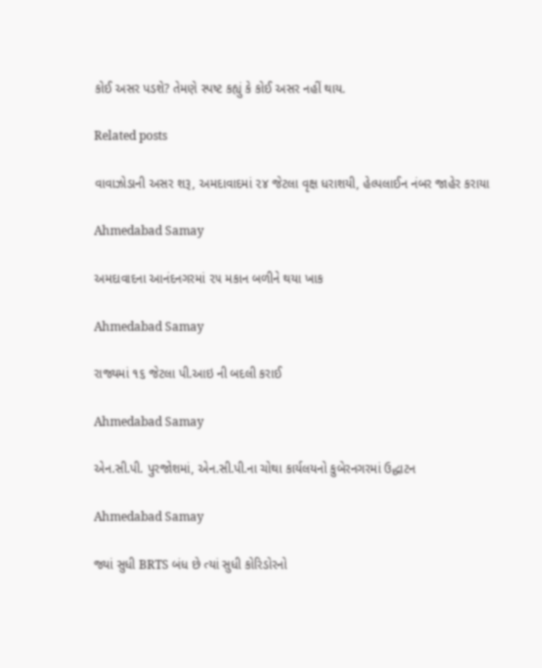કોઈ અસર પડશે? તેમણે સ્પષ્ટ કહ્યું કે કોઈ અસર નહીં થાય.

Related posts

વાવાઝોડાની અસર શરૂ, અમદાવાદમાં ૨૪ જેટલા વૃક્ષ ધરાશયી, હેલ્પલાઈન નંબર જાહેર કરાયા

Ahmedabad Samay

અમદાવાદના આનંદનગરમાં ૨૫ મકાન બળીને થયા ખાક

Ahmedabad Samay

રાજ્યમાં ૧૬ જેટલા પી.આઇ ની બદલી કરાઈ

Ahmedabad Samay

એન.સી.પી. પુરજોશમાં, એન.સી.પી.ના ચોથા કાર્યલયનો કુબેરનગરમાં ઉદ્ધાટન

Ahmedabad Samay

જ્યાં સુધી BRTS બંધ છે ત્યાં સુધી કોરિડોરનો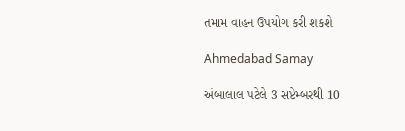તમામ વાહન ઉપયોગ કરી શકશે

Ahmedabad Samay

અંબાલાલ પટેલે 3 સપ્ટેમ્બરથી 10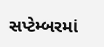સપ્ટેમ્બરમાં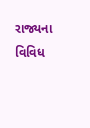રાજ્યના વિવિધ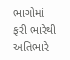ભાગોમાં ફરી ભારેથી અતિભારે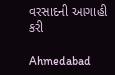વરસાદની આગાહી કરી

Ahmedabad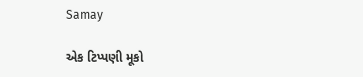Samay

એક ટિપ્પણી મૂકો